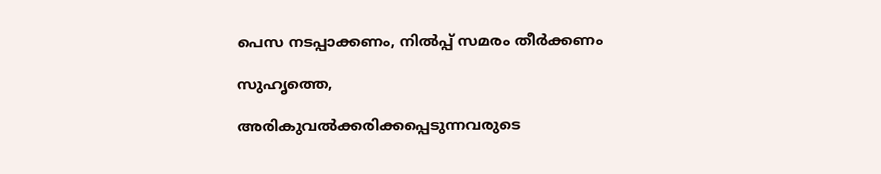പെസ നടപ്പാക്കണം, നില്‍പ്പ്‌ സമരം തീര്‍ക്കണം

സുഹൃത്തെ,

അരികുവല്‍ക്കരിക്കപ്പെടുന്നവരുടെ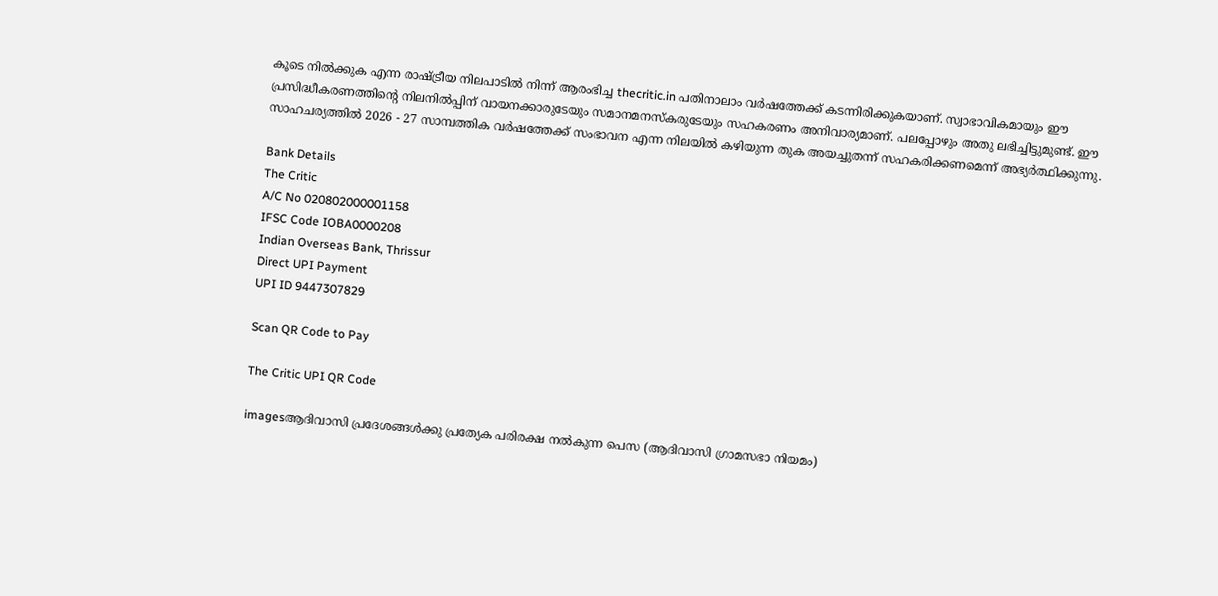കൂടെ നില്‍ക്കുക എന്ന രാഷ്ട്രീയ നിലപാടില്‍ നിന്ന് ആരംഭിച്ച thecritic.in പതിനാലാം വര്‍ഷത്തേക്ക് കടന്നിരിക്കുകയാണ്. സ്വാഭാവികമായും ഈ പ്രസിദ്ധീകരണത്തിന്റെ നിലനില്‍പ്പിന് വായനക്കാരുടേയും സമാനമനസ്‌കരുടേയും സഹകരണം അനിവാര്യമാണ്. പലപ്പോഴും അതു ലഭിച്ചിട്ടുമുണ്ട്. ഈ സാഹചര്യത്തില്‍ 2026 - 27 സാമ്പത്തിക വര്‍ഷത്തേക്ക് സംഭാവന എന്ന നിലയില്‍ കഴിയുന്ന തുക അയച്ചുതന്ന് സഹകരിക്കണമെന്ന് അഭ്യര്‍ത്ഥിക്കുന്നു.

Bank Details
The Critic
A/C No 020802000001158
IFSC Code IOBA0000208
Indian Overseas Bank, Thrissur
Direct UPI Payment
UPI ID 9447307829

Scan QR Code to Pay

The Critic UPI QR Code

imagesആദിവാസി പ്രദേശങ്ങള്‍ക്കു പ്രത്യേക പരിരക്ഷ നല്‍കുന്ന പെസ (ആദിവാസി ഗ്രാമസഭാ നിയമം)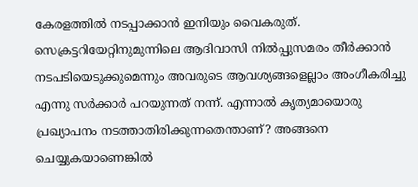കേരളത്തില്‍ നടപ്പാക്കാന്‍ ഇനിയും വൈകരുത്‌. സെക്രട്ടറിയേറ്റിനുമുന്നിലെ ആദിവാസി നില്‍പ്പുസമരം തീര്‍ക്കാന്‍ നടപടിയെടുക്കുമെന്നും അവരുടെ ആവശ്യങ്ങളെല്ലാം അംഗീകരിച്ചു എന്നു സര്‍ക്കാര്‍ പറയുന്നത്‌ നന്ന്‌. എന്നാല്‍ കൃത്യമായൊരു പ്രഖ്യാപനം നടത്താതിരിക്കുന്നതെന്താണ്‌? അങ്ങനെ ചെയ്യുകയാണെങ്കില്‍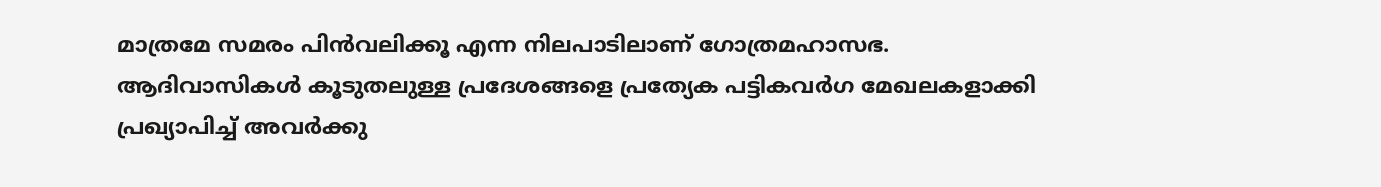മാത്രമേ സമരം പിന്‍വലിക്കൂ എന്ന നിലപാടിലാണ്‌ ഗോത്രമഹാസഭ.
ആദിവാസികള്‍ കൂടുതലുള്ള പ്രദേശങ്ങളെ പ്രത്യേക പട്ടികവര്‍ഗ മേഖലകളാക്കി പ്രഖ്യാപിച്ച്‌ അവര്‍ക്കു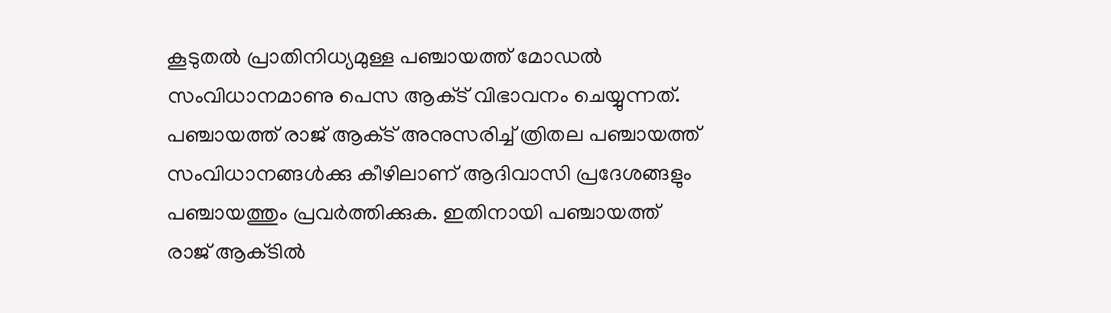കൂടുതല്‍ പ്രാതിനിധ്യമുള്ള പഞ്ചായത്ത്‌ മോഡല്‍ സംവിധാനമാണു പെസ ആക്‌ട്‌ വിഭാവനം ചെയ്യുന്നത്‌. പഞ്ചായത്ത്‌ രാജ്‌ ആക്‌ട്‌ അനുസരിച്ച്‌ ത്രിതല പഞ്ചായത്ത്‌ സംവിധാനങ്ങള്‍ക്കു കീഴിലാണ്‌ ആദിവാസി പ്രദേശങ്ങളും പഞ്ചായത്തും പ്രവര്‍ത്തിക്കുക. ഇതിനായി പഞ്ചായത്ത്‌ രാജ്‌ ആക്‌ടില്‍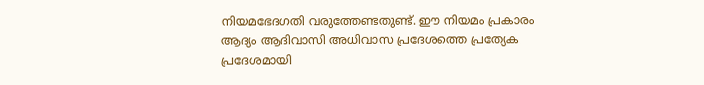നിയമഭേദഗതി വരുത്തേണ്ടതുണ്ട്‌. ഈ നിയമം പ്രകാരം ആദ്യം ആദിവാസി അധിവാസ പ്രദേശത്തെ പ്രത്യേക പ്രദേശമായി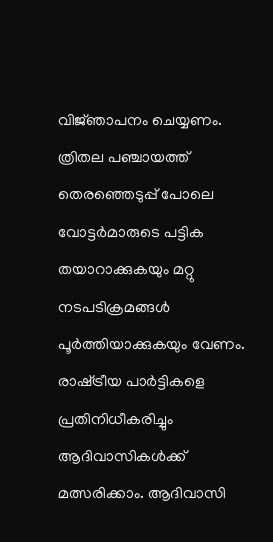വിജ്‌ഞാപനം ചെയ്യണം. ത്രിതല പഞ്ചായത്ത്‌ തെരഞ്ഞെടുപ്പ്‌ പോലെ വോട്ടര്‍മാരുടെ പട്ടിക തയാറാക്കുകയും മറ്റു നടപടിക്രമങ്ങള്‍ പൂര്‍ത്തിയാക്കുകയും വേണം. രാഷ്‌ട്രീയ പാര്‍ട്ടികളെ പ്രതിനിധീകരിച്ചും ആദിവാസികള്‍ക്ക്‌ മത്സരിക്കാം. ആദിവാസി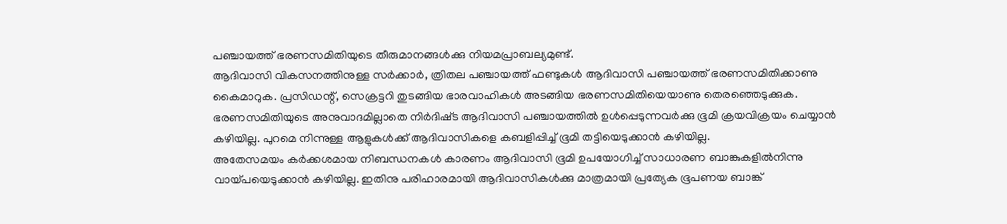പഞ്ചായത്ത്‌ ഭരണസമിതിയുടെ തീരുമാനങ്ങള്‍ക്കു നിയമപ്രാബല്യമുണ്ട്‌.
ആദിവാസി വികസനത്തിനുള്ള സര്‍ക്കാര്‍, ത്രിതല പഞ്ചായത്ത്‌ ഫണ്ടുകള്‍ ആദിവാസി പഞ്ചായത്ത്‌ ഭരണസമിതിക്കാണു കൈമാറുക. പ്രസിഡന്റ്‌, സെക്രട്ടറി തുടങ്ങിയ ഭാരവാഹികള്‍ അടങ്ങിയ ഭരണസമിതിയെയാണു തെരഞ്ഞെടുക്കുക. ഭരണസമിതിയുടെ അനുവാദമില്ലാതെ നിര്‍ദിഷ്‌ട ആദിവാസി പഞ്ചായത്തില്‍ ഉള്‍പ്പെടുന്നവര്‍ക്കു ഭൂമി ക്രയവിക്രയം ചെയ്യാന്‍ കഴിയില്ല. പുറമെ നിന്നുള്ള ആളുകള്‍ക്ക്‌ ആദിവാസികളെ കബളിപ്പിച്ച്‌ ഭൂമി തട്ടിയെടുക്കാന്‍ കഴിയില്ല.
അതേസമയം കര്‍ക്കശമായ നിബന്ധനകള്‍ കാരണം ആദിവാസി ഭൂമി ഉപയോഗിച്ച്‌ സാധാരണ ബാങ്കുകളില്‍നിന്നു വായ്‌പയെടുക്കാന്‍ കഴിയില്ല. ഇതിനു പരിഹാരമായി ആദിവാസികള്‍ക്കു മാത്രമായി പ്രത്യേക ഭൂപണയ ബാങ്ക്‌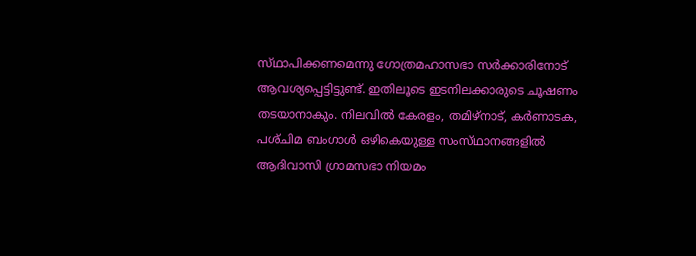സ്‌ഥാപിക്കണമെന്നു ഗോത്രമഹാസഭാ സര്‍ക്കാരിനോട്‌ ആവശ്യപ്പെട്ടിട്ടുണ്ട്‌. ഇതിലൂടെ ഇടനിലക്കാരുടെ ചൂഷണം തടയാനാകും. നിലവില്‍ കേരളം, തമിഴ്‌നാട്‌, കര്‍ണാടക, പശ്‌ചിമ ബംഗാള്‍ ഒഴികെയുള്ള സംസ്‌ഥാനങ്ങളില്‍ ആദിവാസി ഗ്രാമസഭാ നിയമം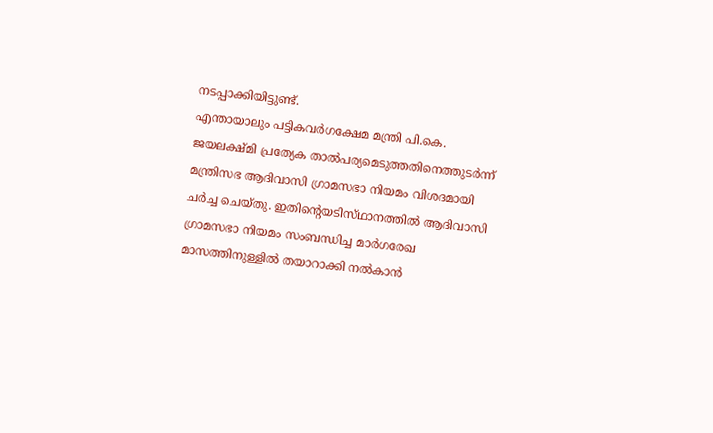നടപ്പാക്കിയിട്ടുണ്ട്‌.
എന്തായാലും പട്ടികവര്‍ഗക്ഷേമ മന്ത്രി പി.കെ. ജയലക്ഷ്‌മി പ്രത്യേക താല്‍പര്യമെടുത്തതിനെത്തുടര്‍ന്ന്‌ മന്ത്രിസഭ ആദിവാസി ഗ്രാമസഭാ നിയമം വിശദമായി ചര്‍ച്ച ചെയ്‌തു. ഇതിന്റെയടിസ്‌ഥാനത്തില്‍ ആദിവാസി ഗ്രാമസഭാ നിയമം സംബന്ധിച്ച മാര്‍ഗരേഖ മാസത്തിനുള്ളില്‍ തയാറാക്കി നല്‍കാന്‍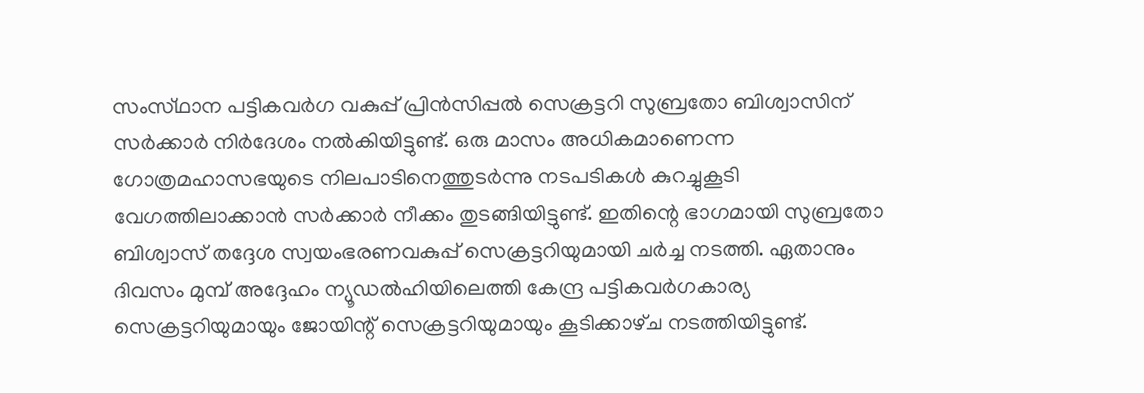സംസ്‌ഥാന പട്ടികവര്‍ഗ വകുപ്പ്‌ പ്രിന്‍സിപ്പല്‍ സെക്രട്ടറി സുബ്രതോ ബിശ്വാസിന്‌ സര്‍ക്കാര്‍ നിര്‍ദേശം നല്‍കിയിട്ടുണ്ട്‌. ഒരു മാസം അധികമാണെന്ന ഗോത്രമഹാസഭയുടെ നിലപാടിനെത്തുടര്‍ന്നു നടപടികള്‍ കുറച്ചുകൂടി വേഗത്തിലാക്കാന്‍ സര്‍ക്കാര്‍ നീക്കം തുടങ്ങിയിട്ടുണ്ട്‌. ഇതിന്റെ ഭാഗമായി സുബ്രതോ ബിശ്വാസ്‌ തദ്ദേശ സ്വയംഭരണവകുപ്പ്‌ സെക്രട്ടറിയുമായി ചര്‍ച്ച നടത്തി. ഏതാനും ദിവസം മുമ്പ്‌ അദ്ദേഹം ന്യൂഡല്‍ഹിയിലെത്തി കേന്ദ്ര പട്ടികവര്‍ഗകാര്യ സെക്രട്ടറിയുമായും ജോയിന്റ്‌ സെക്രട്ടറിയുമായും കൂടിക്കാഴ്‌ച നടത്തിയിട്ടുണ്ട്‌.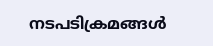നടപടിക്രമങ്ങള്‍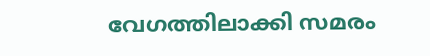വേഗത്തിലാക്കി സമരം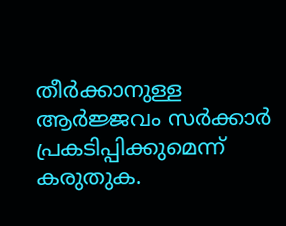തീര്‍ക്കാനുള്ള ആര്‍ജ്ജവം സര്‍ക്കാര്‍ പ്രകടിപ്പിക്കുമെന്ന്‌ കരുതുക.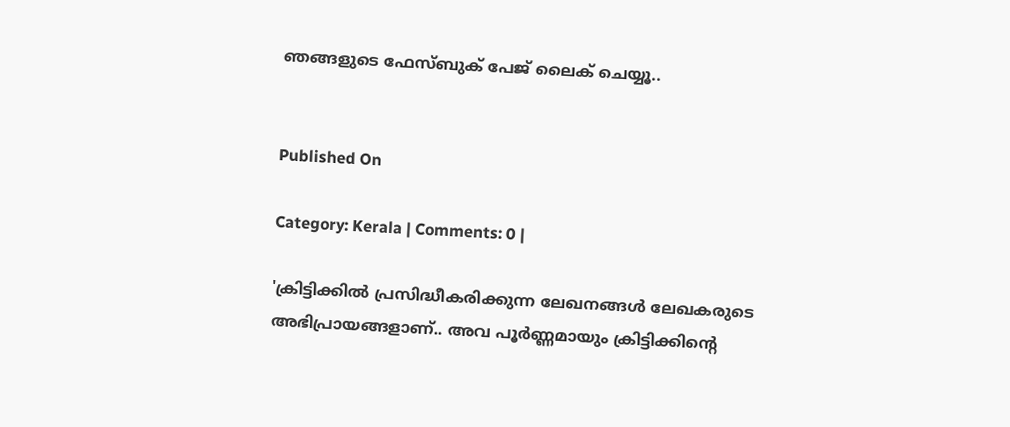ഞങ്ങളുടെ ഫേസ്ബുക് പേജ് ലൈക് ചെയ്യൂ..


Published On

Category: Kerala | Comments: 0 |

'ക്രിട്ടിക്കില്‍ പ്രസിദ്ധീകരിക്കുന്ന ലേഖനങ്ങള്‍ ലേഖകരുടെ അഭിപ്രായങ്ങളാണ്.. അവ പൂര്‍ണ്ണമായും ക്രിട്ടിക്കിന്റെ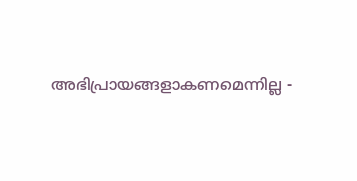അഭിപ്രായങ്ങളാകണമെന്നില്ല -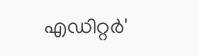എഡിറ്റര്‍'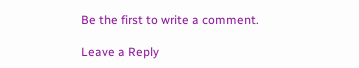Be the first to write a comment.

Leave a Reply